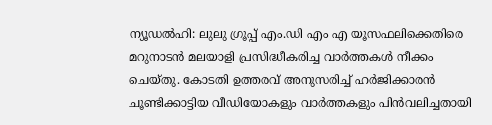ന്യൂഡൽഹി: ലുലു ഗ്രൂപ്പ് എം.ഡി എം എ യൂസഫലിക്കെതിരെ മറുനാടൻ മലയാളി പ്രസിദ്ധീകരിച്ച വാർത്തകൾ നീക്കം ചെയ്തു. കോടതി ഉത്തരവ് അനുസരിച്ച് ഹർജിക്കാരൻ ചൂണ്ടിക്കാട്ടിയ വീഡിയോകളും വാർത്തകളും പിൻവലിച്ചതായി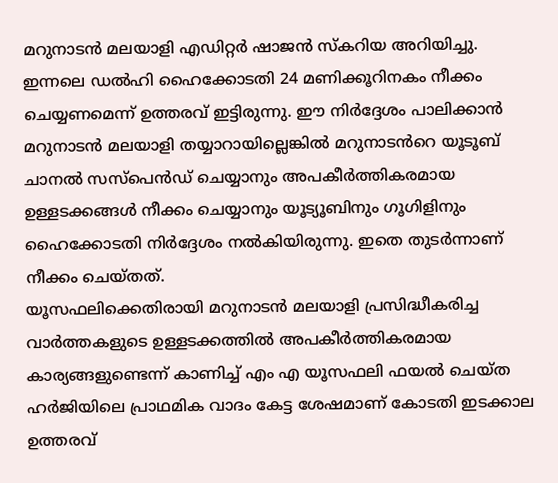മറുനാടൻ മലയാളി എഡിറ്റർ ഷാജൻ സ്കറിയ അറിയിച്ചു.
ഇന്നലെ ഡൽഹി ഹൈക്കോടതി 24 മണിക്കൂറിനകം നീക്കം ചെയ്യണമെന്ന് ഉത്തരവ് ഇട്ടിരുന്നു. ഈ നിർദ്ദേശം പാലിക്കാൻ മറുനാടൻ മലയാളി തയ്യാറായില്ലെങ്കിൽ മറുനാടൻറെ യൂടൂബ് ചാനൽ സസ്പെൻഡ് ചെയ്യാനും അപകീർത്തികരമായ ഉള്ളടക്കങ്ങൾ നീക്കം ചെയ്യാനും യൂട്യൂബിനും ഗൂഗിളിനും ഹൈക്കോടതി നിർദ്ദേശം നൽകിയിരുന്നു. ഇതെ തുടർന്നാണ് നീക്കം ചെയ്തത്.
യൂസഫലിക്കെതിരായി മറുനാടൻ മലയാളി പ്രസിദ്ധീകരിച്ച വാർത്തകളുടെ ഉള്ളടക്കത്തിൽ അപകീർത്തികരമായ കാര്യങ്ങളുണ്ടെന്ന് കാണിച്ച് എം എ യൂസഫലി ഫയൽ ചെയ്ത ഹർജിയിലെ പ്രാഥമിക വാദം കേട്ട ശേഷമാണ് കോടതി ഇടക്കാല ഉത്തരവ്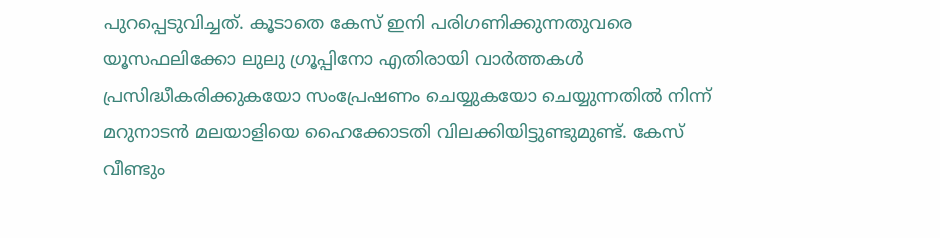പുറപ്പെടുവിച്ചത്. കൂടാതെ കേസ് ഇനി പരിഗണിക്കുന്നതുവരെ യൂസഫലിക്കോ ലുലു ഗ്രൂപ്പിനോ എതിരായി വാർത്തകൾ പ്രസിദ്ധീകരിക്കുകയോ സംപ്രേഷണം ചെയ്യുകയോ ചെയ്യുന്നതിൽ നിന്ന് മറുനാടൻ മലയാളിയെ ഹൈക്കോടതി വിലക്കിയിട്ടുണ്ടുമുണ്ട്. കേസ് വീണ്ടും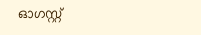ഓഗസ്റ്റ്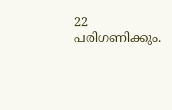22 പരിഗണിക്കും.